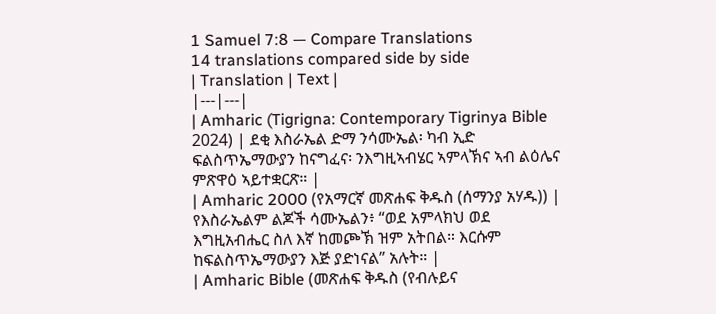1 Samuel 7:8 — Compare Translations
14 translations compared side by side
| Translation | Text |
|---|---|
| Amharic (Tigrigna: Contemporary Tigrinya Bible 2024) | ደቂ እስራኤል ድማ ንሳሙኤል፡ ካብ ኢድ ፍልስጥኤማውያን ከናግፈና፡ ንእግዚኣብሄር ኣምላኽና ኣብ ልዕሌና ምጽዋዕ ኣይተቋርጽ። |
| Amharic 2000 (የአማርኛ መጽሐፍ ቅዱስ (ሰማንያ አሃዱ)) | የእስራኤልም ልጆች ሳሙኤልን፥ “ወደ አምላክህ ወደ እግዚአብሔር ስለ እኛ ከመጮኽ ዝም አትበል። እርሱም ከፍልስጥኤማውያን እጅ ያድነናል” አሉት። |
| Amharic Bible (መጽሐፍ ቅዱስ (የብሉይና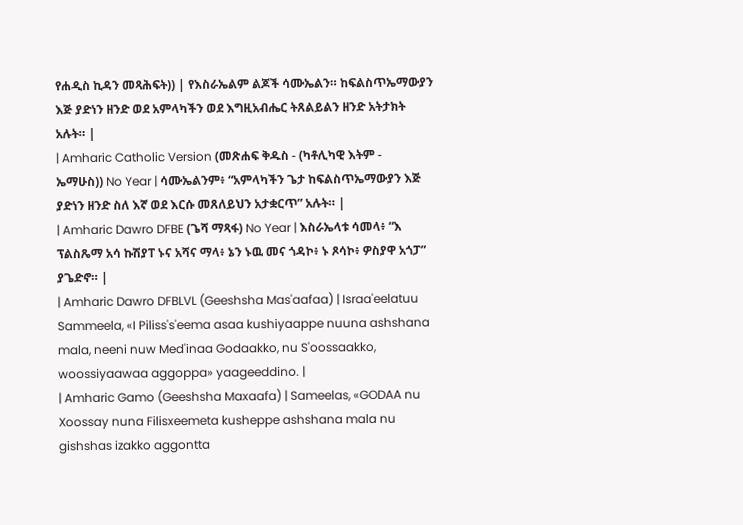የሐዲስ ኪዳን መጻሕፍት)) | የእስራኤልም ልጆች ሳሙኤልን። ከፍልስጥኤማውያን እጅ ያድነን ዘንድ ወደ አምላካችን ወደ እግዚአብሔር ትጸልይልን ዘንድ አትታክት አሉት። |
| Amharic Catholic Version (መጽሐፍ ቅዱስ - (ካቶሊካዊ እትም - ኤማሁስ)) No Year | ሳሙኤልንም፥ “አምላካችን ጌታ ከፍልስጥኤማውያን እጅ ያድነን ዘንድ ስለ እኛ ወደ እርሱ መጸለይህን አታቋርጥ” አሉት። |
| Amharic Dawro DFBE (ጌሻ ማጻፋ) No Year | እስራኤላቱ ሳመላ፥ “እ ፕልስጼማ አሳ ኩሽያፐ ኑና አሻና ማላ፥ ኔን ኑዉ መና ጎዳኮ፥ ኑ ጾሳኮ፥ ዎስያዋ አጎፓ” ያጌድኖ። |
| Amharic Dawro DFBLVL (Geeshsha Mas'aafaa) | Israa'eelatuu Sammeela, «I Piliss's'eema asaa kushiyaappe nuuna ashshana mala, neeni nuw Med'inaa Godaakko, nu S'oossaakko, woossiyaawaa aggoppa» yaageeddino. |
| Amharic Gamo (Geeshsha Maxaafa) | Sameelas, «GODAA nu Xoossay nuna Filisxeemeta kusheppe ashshana mala nu gishshas izakko aggontta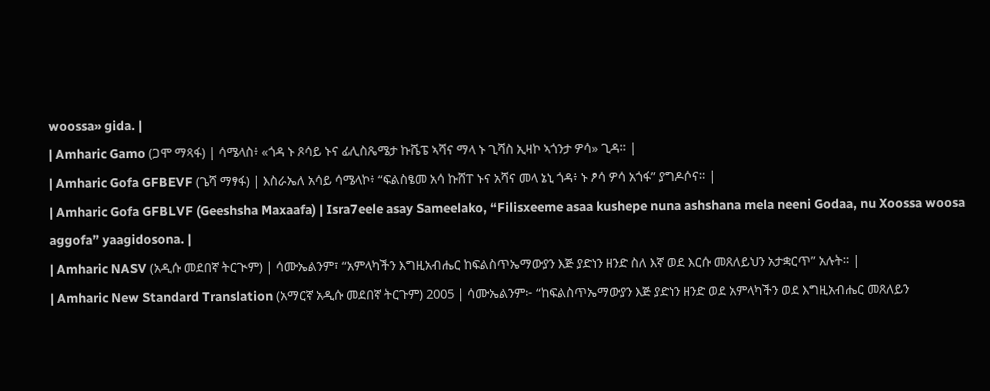woossa» gida. |
| Amharic Gamo (ጋሞ ማጻፋ) | ሳሜላስ፥ «ጎዳ ኑ ጾሳይ ኑና ፊሊስጼሜታ ኩሼፔ ኣሻና ማላ ኑ ጊሻስ ኢዛኮ ኣጎንታ ዎሳ» ጊዳ። |
| Amharic Gofa GFBEVF (ጌሻ ማፃፋ) | እስራኤለ አሳይ ሳሜላኮ፥ “ፍልስፄመ አሳ ኩሸፐ ኑና አሻና መላ ኔኒ ጎዳ፥ ኑ ፆሳ ዎሳ አጎፋ” ያግዶሶና። |
| Amharic Gofa GFBLVF (Geeshsha Maxaafa) | Isra7eele asay Sameelako, “Filisxeeme asaa kushepe nuna ashshana mela neeni Godaa, nu Xoossa woosa aggofa” yaagidosona. |
| Amharic NASV (አዲሱ መደበኛ ትርጒም) | ሳሙኤልንም፣ “አምላካችን እግዚአብሔር ከፍልስጥኤማውያን እጅ ያድነን ዘንድ ስለ እኛ ወደ እርሱ መጸለይህን አታቋርጥ” አሉት። |
| Amharic New Standard Translation (አማርኛ አዲሱ መደበኛ ትርጉም) 2005 | ሳሙኤልንም፦ “ከፍልስጥኤማውያን እጅ ያድነን ዘንድ ወደ አምላካችን ወደ እግዚአብሔር መጸለይን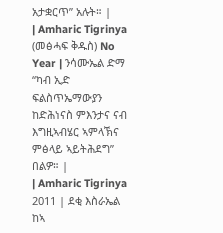አታቋርጥ” አሉት። |
| Amharic Tigrinya (መፅሓፍ ቅዱስ) No Year | ንሳሙኤል ድማ “ካብ ኢድ ፍልስጥኤማውያን ከድሕነናስ ምእንታና ናብ እግዚኣብሄር ኣምላኽና ምፅላይ ኣይትሕደግ” በልዎ። |
| Amharic Tigrinya 2011 | ደቂ እስራኤል ከኣ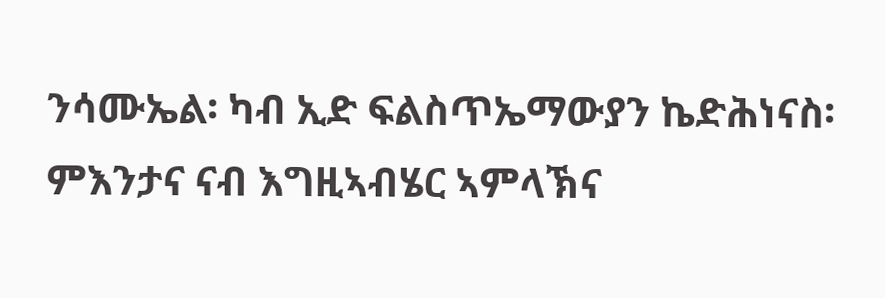ንሳሙኤል፡ ካብ ኢድ ፍልስጥኤማውያን ኬድሕነናስ፡ ምእንታና ናብ እግዚኣብሄር ኣምላኽና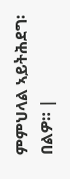ምምህላል ኣይትሕደግ፡ በልዎ። |